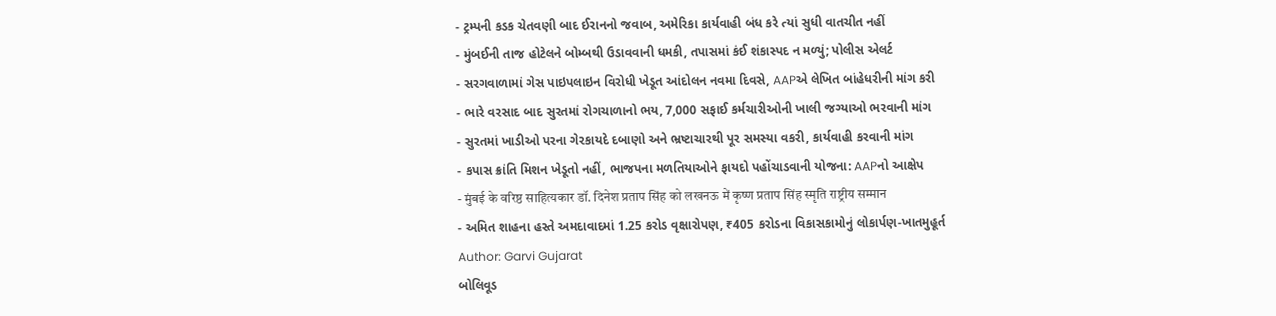- ટ્રમ્પની કડક ચેતવણી બાદ ઈરાનનો જવાબ, અમેરિકા કાર્યવાહી બંધ કરે ત્યાં સુધી વાતચીત નહીં
- મુંબઈની તાજ હોટેલને બોમ્બથી ઉડાવવાની ધમકી, તપાસમાં કંઈ શંકાસ્પદ ન મળ્યું; પોલીસ એલર્ટ
- સરગવાળામાં ગેસ પાઇપલાઇન વિરોધી ખેડૂત આંદોલન નવમા દિવસે, AAPએ લેખિત બાંહેધરીની માંગ કરી
- ભારે વરસાદ બાદ સુરતમાં રોગચાળાનો ભય, 7,000 સફાઈ કર્મચારીઓની ખાલી જગ્યાઓ ભરવાની માંગ
- સુરતમાં ખાડીઓ પરના ગેરકાયદે દબાણો અને ભ્રષ્ટાચારથી પૂર સમસ્યા વકરી, કાર્યવાહી કરવાની માંગ
- કપાસ ક્રાંતિ મિશન ખેડૂતો નહીં, ભાજપના મળતિયાઓને ફાયદો પહોંચાડવાની યોજના: AAPનો આક્ષેપ
- मुंबई के वरिष्ठ साहित्यकार डॉ. दिनेश प्रताप सिंह को लखनऊ में कृष्ण प्रताप सिंह स्मृति राष्ट्रीय सम्मान
- અમિત શાહના હસ્તે અમદાવાદમાં 1.25 કરોડ વૃક્ષારોપણ, ₹405 કરોડના વિકાસકામોનું લોકાર્પણ-ખાતમુહૂર્ત
Author: Garvi Gujarat
બોલિવૂડ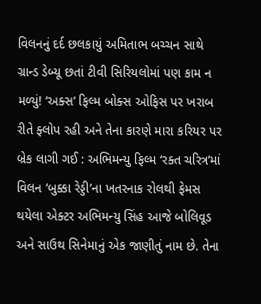વિલનનું દર્દ છલકાયું અમિતાભ બચ્ચન સાથે ગ્રાન્ડ ડેબ્યૂ છતાં ટીવી સિરિયલોમાં પણ કામ ન મળ્યું! ‘અક્સ’ ફિલ્મ બોક્સ ઓફિસ પર ખરાબ રીતે ફ્લોપ રહી અને તેના કારણે મારા કરિયર પર બ્રેક લાગી ગઈ : અભિમન્યુ ફિલ્મ ‘રક્ત ચરિત્ર’માં વિલન ‘બુક્કા રેડ્ડી’ના ખતરનાક રોલથી ફેમસ થયેલા એક્ટર અભિમન્યુ સિંહ આજે બોલિવૂડ અને સાઉથ સિનેમાનું એક જાણીતું નામ છે. તેના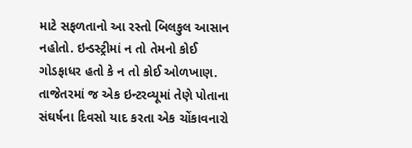માટે સફળતાનો આ રસ્તો બિલકુલ આસાન નહોતો. ઇન્ડસ્ટ્રીમાં ન તો તેમનો કોઈ ગોડફાધર હતો કે ન તો કોઈ ઓળખાણ. તાજેતરમાં જ એક ઇન્ટરવ્યૂમાં તેણે પોતાના સંઘર્ષના દિવસો યાદ કરતા એક ચોંકાવનારો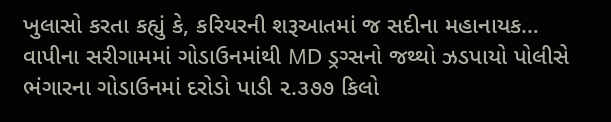ખુલાસો કરતા કહ્યું કે, કરિયરની શરૂઆતમાં જ સદીના મહાનાયક…
વાપીના સરીગામમાં ગોડાઉનમાંથી MD ડ્રગ્સનો જથ્થો ઝડપાયો પોલીસે ભંગારના ગોડાઉનમાં દરોડો પાડી ૨.૩૭૭ કિલો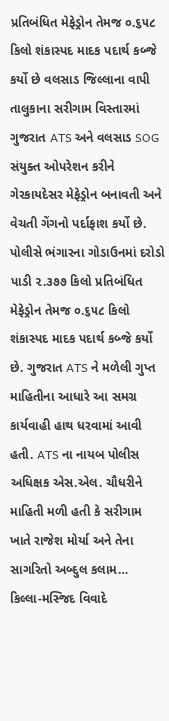પ્રતિબંધિત મેફેડ્રોન તેમજ ૦.૬૫૮ કિલો શંકાસ્પદ માદક પદાર્થ કબ્જે કર્યો છે વલસાડ જિલ્લાના વાપી તાલુકાના સરીગામ વિસ્તારમાં ગુજરાત ATS અને વલસાડ SOG સંયુક્ત ઓપરેશન કરીને ગેરકાયદેસર મેફેડ્રોન બનાવતી અને વેચતી ગેંગનો પર્દાફાશ કર્યો છે. પોલીસે ભંગારના ગોડાઉનમાં દરોડો પાડી ૨.૩૭૭ કિલો પ્રતિબંધિત મેફેડ્રોન તેમજ ૦.૬૫૮ કિલો શંકાસ્પદ માદક પદાર્થ કબ્જે કર્યો છે. ગુજરાત ATS ને મળેલી ગુપ્ત માહિતીના આધારે આ સમગ્ર કાર્યવાહી હાથ ધરવામાં આવી હતી. ATS ના નાયબ પોલીસ અધિક્ષક એસ.એલ. ચૌધરીને માહિતી મળી હતી કે સરીગામ ખાતે રાજેશ મોર્યા અને તેના સાગરિતો અબ્દુલ કલામ…
કિલ્લા-મસ્જિદ વિવાદે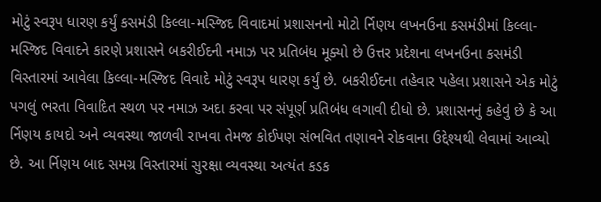મોટું સ્વરૂપ ધારણ કર્યું કસમંડી કિલ્લા-મસ્જિદ વિવાદમાં પ્રશાસનનો મોટો ર્નિણય લખનઉના કસમંડીમાં કિલ્લા-મસ્જિદ વિવાદને કારણે પ્રશાસને બકરીઈદની નમાઝ પર પ્રતિબંધ મૂક્યો છે ઉત્તર પ્રદેશના લખનઉના કસમંડી વિસ્તારમાં આવેલા કિલ્લા-મસ્જિદ વિવાદે મોટું સ્વરૂપ ધારણ કર્યું છે. બકરીઈદના તહેવાર પહેલા પ્રશાસને એક મોટું પગલું ભરતા વિવાદિત સ્થળ પર નમાઝ અદા કરવા પર સંપૂર્ણ પ્રતિબંધ લગાવી દીધો છે. પ્રશાસનનું કહેવું છે કે આ ર્નિણય કાયદો અને વ્યવસ્થા જાળવી રાખવા તેમજ કોઈપણ સંભવિત તણાવને રોકવાના ઉદ્દેશ્યથી લેવામાં આવ્યો છે. આ ર્નિણય બાદ સમગ્ર વિસ્તારમાં સુરક્ષા વ્યવસ્થા અત્યંત કડક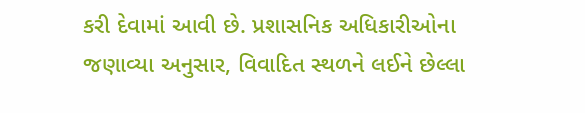કરી દેવામાં આવી છે. પ્રશાસનિક અધિકારીઓના જણાવ્યા અનુસાર, વિવાદિત સ્થળને લઈને છેલ્લા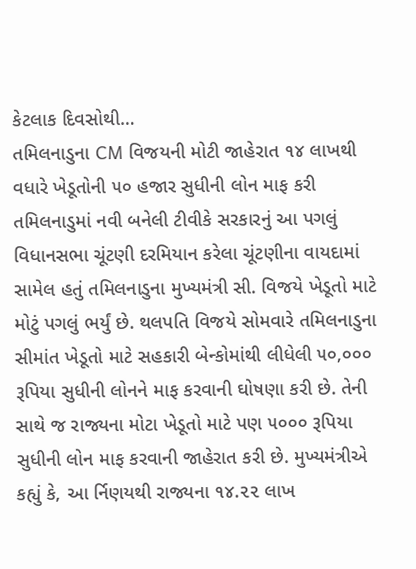કેટલાક દિવસોથી…
તમિલનાડુના CM વિજયની મોટી જાહેરાત ૧૪ લાખથી વધારે ખેડૂતોની ૫૦ હજાર સુધીની લોન માફ કરી તમિલનાડુમાં નવી બનેલી ટીવીકે સરકારનું આ પગલું વિધાનસભા ચૂંટણી દરમિયાન કરેલા ચૂંટણીના વાયદામાં સામેલ હતું તમિલનાડુના મુખ્યમંત્રી સી. વિજયે ખેડૂતો માટે મોટું પગલું ભર્યું છે. થલપતિ વિજયે સોમવારે તમિલનાડુના સીમાંત ખેડૂતો માટે સહકારી બેન્કોમાંથી લીધેલી ૫૦,૦૦૦ રૂપિયા સુધીની લોનને માફ કરવાની ઘોષણા કરી છે. તેની સાથે જ રાજ્યના મોટા ખેડૂતો માટે પણ ૫૦૦૦ રૂપિયા સુધીની લોન માફ કરવાની જાહેરાત કરી છે. મુખ્યમંત્રીએ કહ્યું કે, આ ર્નિણયથી રાજ્યના ૧૪.૨૨ લાખ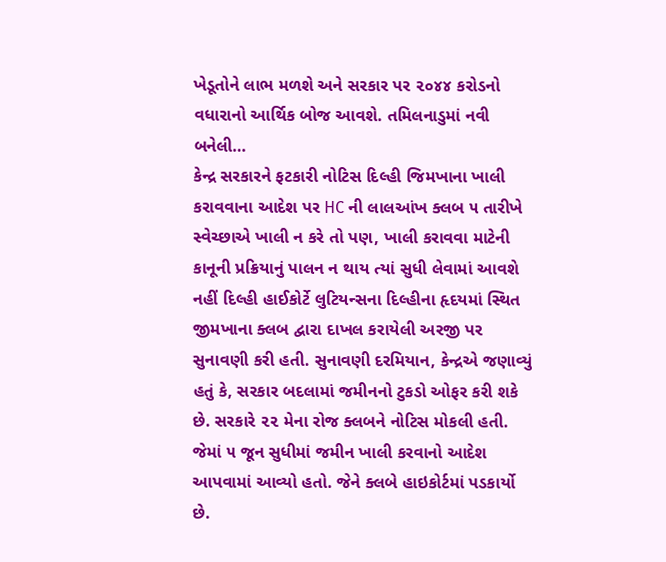ખેડૂતોને લાભ મળશે અને સરકાર પર ૨૦૪૪ કરોડનો વધારાનો આર્થિક બોજ આવશે. તમિલનાડુમાં નવી બનેલી…
કેન્દ્ર સરકારને ફટકારી નોટિસ દિલ્હી જિમખાના ખાલી કરાવવાના આદેશ પર HC ની લાલઆંખ ક્લબ ૫ તારીખે સ્વેચ્છાએ ખાલી ન કરે તો પણ, ખાલી કરાવવા માટેની કાનૂની પ્રક્રિયાનું પાલન ન થાય ત્યાં સુધી લેવામાં આવશે નહીં દિલ્હી હાઈકોર્ટે લુટિયન્સના દિલ્હીના હૃદયમાં સ્થિત જીમખાના ક્લબ દ્વારા દાખલ કરાયેલી અરજી પર સુનાવણી કરી હતી. સુનાવણી દરમિયાન, કેન્દ્રએ જણાવ્યું હતું કે, સરકાર બદલામાં જમીનનો ટુકડો ઓફર કરી શકે છે. સરકારે ૨૨ મેના રોજ ક્લબને નોટિસ મોકલી હતી. જેમાં ૫ જૂન સુધીમાં જમીન ખાલી કરવાનો આદેશ આપવામાં આવ્યો હતો. જેને ક્લબે હાઇકોર્ટમાં પડકાર્યો છે.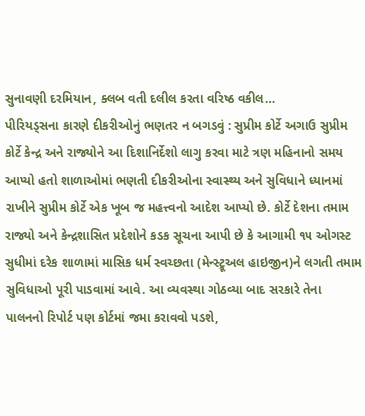સુનાવણી દરમિયાન, ક્લબ વતી દલીલ કરતા વરિષ્ઠ વકીલ…
પીરિયડ્સના કારણે દીકરીઓનું ભણતર ન બગડવું : સુપ્રીમ કોર્ટે અગાઉ સુપ્રીમ કોર્ટે કેન્દ્ર અને રાજ્યોને આ દિશાનિર્દેશો લાગુ કરવા માટે ત્રણ મહિનાનો સમય આપ્યો હતો શાળાઓમાં ભણતી દીકરીઓના સ્વાસ્થ્ય અને સુવિધાને ધ્યાનમાં રાખીને સુપ્રીમ કોર્ટે એક ખૂબ જ મહત્ત્વનો આદેશ આપ્યો છે. કોર્ટે દેશના તમામ રાજ્યો અને કેન્દ્રશાસિત પ્રદેશોને કડક સૂચના આપી છે કે આગામી ૧૫ ઓગસ્ટ સુધીમાં દરેક શાળામાં માસિક ધર્મ સ્વચ્છતા (મેન્સ્ટ્રૂઅલ હાઇજીન)ને લગતી તમામ સુવિધાઓ પૂરી પાડવામાં આવે. આ વ્યવસ્થા ગોઠવ્યા બાદ સરકારે તેના પાલનનો રિપોર્ટ પણ કોર્ટમાં જમા કરાવવો પડશે,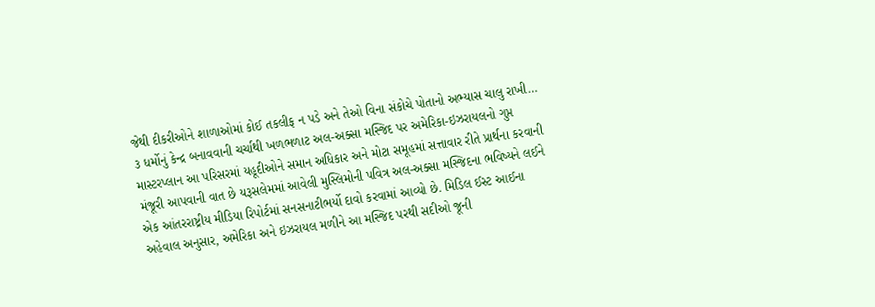જેથી દીકરીઓને શાળાઓમાં કોઈ તકલીફ ન પડે અને તેઓ વિના સંકોચે પોતાનો અભ્યાસ ચાલુ રાખી…
૩ ધર્મોનું કેન્દ્ર બનાવવાની ચર્ચાથી ખળભળાટ અલ-અક્સા મસ્જિદ પર અમેરિકા-ઇઝરાયલનો ગુપ્ત માસ્ટરપ્લાન આ પરિસરમાં યહૂદીઓને સમાન અધિકાર અને મોટા સમૂહમાં સત્તાવાર રીતે પ્રાર્થના કરવાની મંજૂરી આપવાની વાત છે યરૂસલેમમાં આવેલી મુસ્લિમોની પવિત્ર અલ-અક્સા મસ્જિદના ભવિષ્યને લઈને એક આંતરરાષ્ટ્રીય મીડિયા રિપોર્ટમાં સનસનાટીભર્યો દાવો કરવામાં આવ્યો છે. મિડિલ ઈસ્ટ આઈના અહેવાલ અનુસાર, અમેરિકા અને ઇઝરાયલ મળીને આ મસ્જિદ પરથી સદીઓ જૂની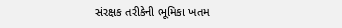સંરક્ષક તરીકેની ભૂમિકા ખતમ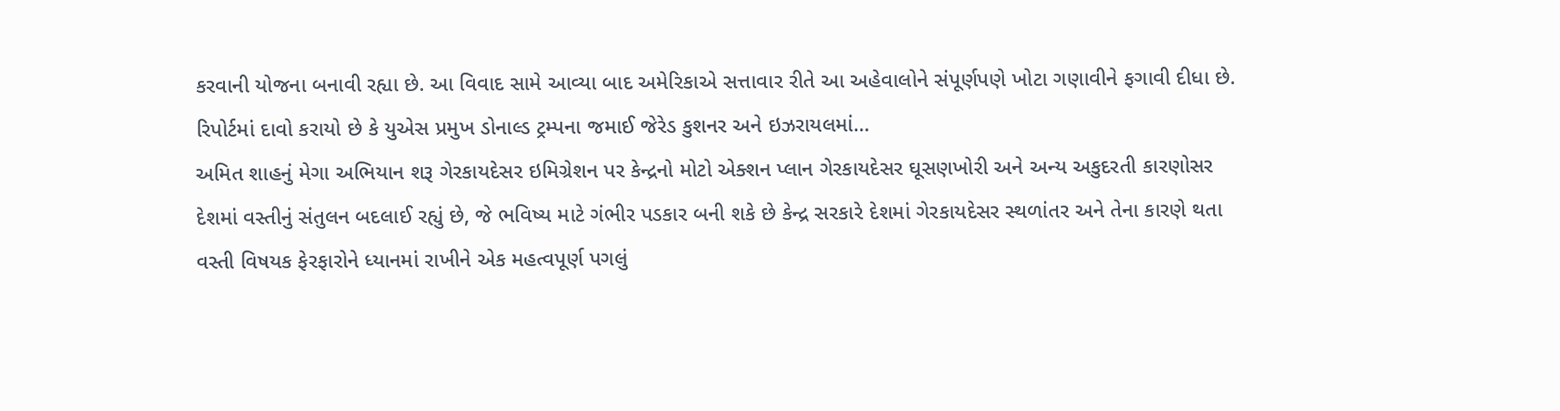કરવાની યોજના બનાવી રહ્યા છે. આ વિવાદ સામે આવ્યા બાદ અમેરિકાએ સત્તાવાર રીતે આ અહેવાલોને સંપૂર્ણપણે ખોટા ગણાવીને ફગાવી દીધા છે. રિપોર્ટમાં દાવો કરાયો છે કે યુએસ પ્રમુખ ડોનાલ્ડ ટ્રમ્પના જમાઈ જેરેડ કુશનર અને ઇઝરાયલમાં…
અમિત શાહનું મેગા અભિયાન શરૂ ગેરકાયદેસર ઇમિગ્રેશન પર કેન્દ્રનો મોટો એક્શન પ્લાન ગેરકાયદેસર ઘૂસણખોરી અને અન્ય અકુદરતી કારણોસર દેશમાં વસ્તીનું સંતુલન બદલાઈ રહ્યું છે, જે ભવિષ્ય માટે ગંભીર પડકાર બની શકે છે કેન્દ્ર સરકારે દેશમાં ગેરકાયદેસર સ્થળાંતર અને તેના કારણે થતા વસ્તી વિષયક ફેરફારોને ધ્યાનમાં રાખીને એક મહત્વપૂર્ણ પગલું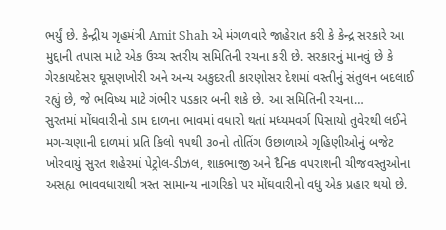ભર્યું છે. કેન્દ્રીય ગૃહમંત્રી Amit Shah એ મંગળવારે જાહેરાત કરી કે કેન્દ્ર સરકારે આ મુદ્દાની તપાસ માટે એક ઉચ્ચ સ્તરીય સમિતિની રચના કરી છે. સરકારનું માનવું છે કે ગેરકાયદેસર ઘૂસણખોરી અને અન્ય અકુદરતી કારણોસર દેશમાં વસ્તીનું સંતુલન બદલાઈ રહ્યું છે, જે ભવિષ્ય માટે ગંભીર પડકાર બની શકે છે. આ સમિતિની રચના…
સુરતમાં મોંઘવારીનો ડામ દાળના ભાવમાં વધારો થતાં મધ્યમવર્ગ પિસાયો તુવેરથી લઈને મગ-ચણાની દાળમાં પ્રતિ કિલો ૧૫થી ૩૦નો તોતિંગ ઉછાળાએ ગૃહિણીઓનું બજેટ ખોરવાયું સુરત શહેરમાં પેટ્રોલ-ડીઝલ, શાકભાજી અને દૈનિક વપરાશની ચીજવસ્તુઓના અસહ્ય ભાવવધારાથી ત્રસ્ત સામાન્ય નાગરિકો પર મોંઘવારીનો વધુ એક પ્રહાર થયો છે.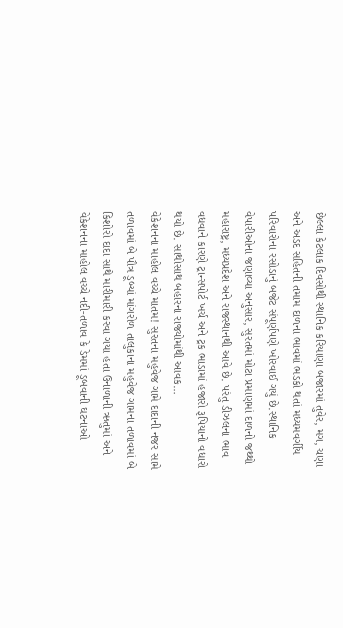છેલ્લા કેટલાક દિવસોથી સ્થાનિક કરિયાણા બજારમાં તુવેર, મગ, ચણા અને અડદ સહિતની તમામ દાળના ભાવમાં ભડકો થતાં મધ્યમવર્ગીય પરિવારોના રસોડાનું બજેટ સંપૂર્ણપણે ખોરવાઈ ગયું છે.સ્થાનિક વેપારીઓના જણાવ્યા અનુસાર, સુરતમાં મોટા પ્રમાણમાં દાળનો જથ્થો મહારાષ્ટ્ર, મધ્યપ્રદેશ અને રાજસ્થાનથી આવે છે. પરંતુ ડીઝલના ભાવ વધવાને કારણે ટ્રાન્સપોર્ટ ખર્ચ અને ટ્રક ભાડામાં હજારો રૂપિયાનો વધારો થયો છે. સાથોસાથ બહારના રાજ્યોમાંથી આવક…
વેકેશનના માહોલ વચ્ચે માતમ! સુરતના મહુવેજ ગામે દાદાની નજર સામે તળાવમાં બે પૌત્ર ડૂબ્યાં માંગરોળ તાલુકાના મહુવેજ ગામના તળાવમાં બે કિશોરો દાદા સાથે મારીમારી કરવા ગયા હતા ઉનાળાની ઋતુમાં અને વેકેશનના માહોલ વચ્ચે નદી-તળાવ કે ડેમમાં ડૂબવાની ઘટનાઓ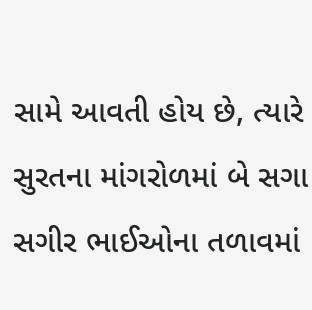સામે આવતી હોય છે, ત્યારે સુરતના માંગરોળમાં બે સગા સગીર ભાઈઓના તળાવમાં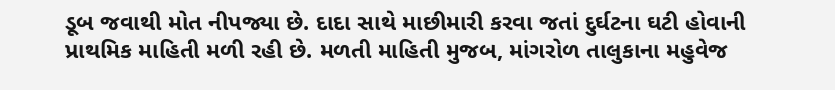ડૂબ જવાથી મોત નીપજ્યા છે. દાદા સાથે માછીમારી કરવા જતાં દુર્ઘટના ઘટી હોવાની પ્રાથમિક માહિતી મળી રહી છે. મળતી માહિતી મુજબ, માંગરોળ તાલુકાના મહુવેજ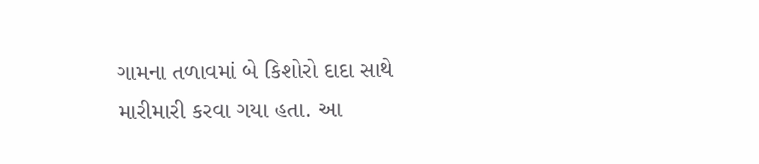ગામના તળાવમાં બે કિશોરો દાદા સાથે મારીમારી કરવા ગયા હતા. આ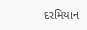દરમિયાન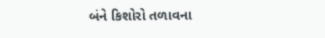બંને કિશોરો તળાવના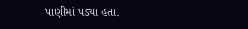પાણીમાં પડ્યા હતા.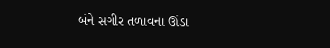બંને સગીર તળાવના ઊંડા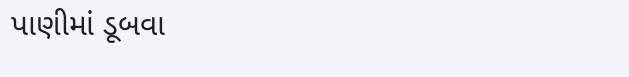પાણીમાં ડૂબવા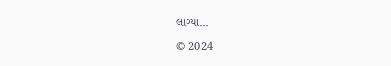લાગ્યા…

© 2024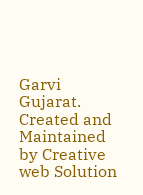Garvi Gujarat. Created and Maintained by Creative web Solution